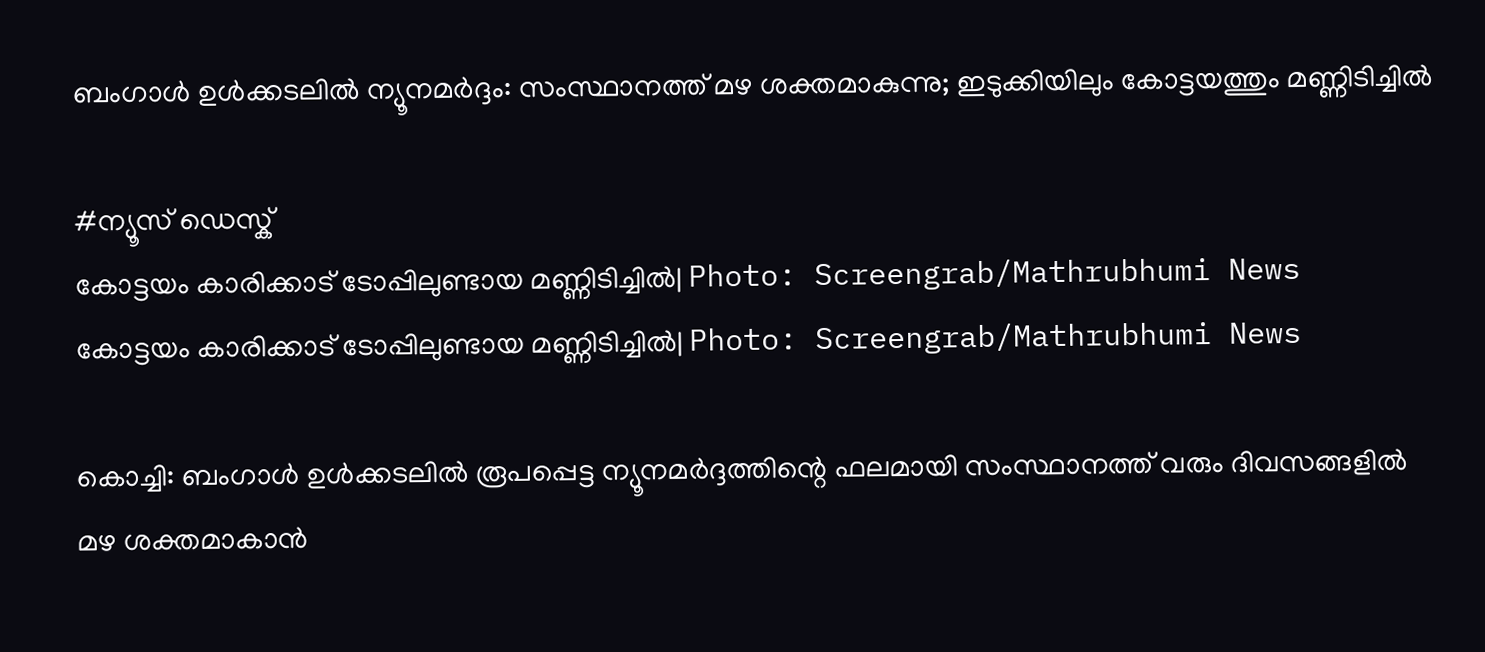ബംഗാൾ ഉൾക്കടലിൽ ന്യൂനമർദ്ദം: സംസ്ഥാനത്ത് മഴ ശക്തമാകുന്നു; ഇടുക്കിയിലും കോട്ടയത്തും മണ്ണിടിച്ചിൽ

#ന്യൂസ് ഡെസ്ക്
കോട്ടയം കാരിക്കാട് ടോപ്പിലുണ്ടായ മണ്ണിടിച്ചിൽ| Photo: Screengrab/Mathrubhumi News
കോട്ടയം കാരിക്കാട് ടോപ്പിലുണ്ടായ മണ്ണിടിച്ചിൽ| Photo: Screengrab/Mathrubhumi News

കൊച്ചി: ബംഗാൾ ഉൾക്കടലിൽ രൂപപ്പെട്ട ന്യൂനമർദ്ദത്തിന്റെ ഫലമായി സംസ്ഥാനത്ത് വരും ദിവസങ്ങളിൽ മഴ ശക്തമാകാൻ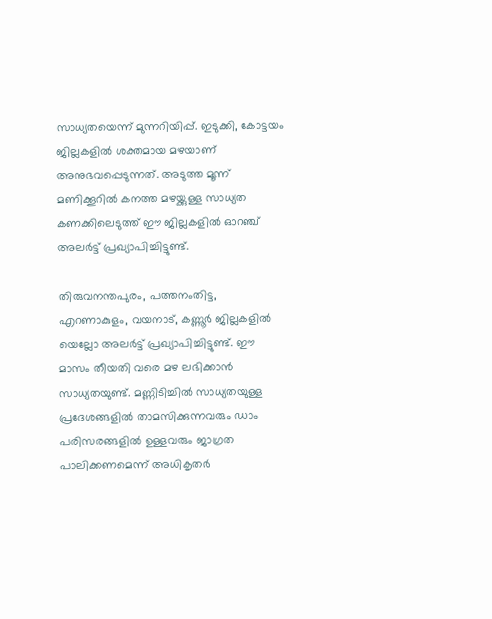സാധ്യതയെന്ന് മുന്നറിയിപ്പ്. ഇടുക്കി, കോട്ടയം ജില്ലകളിൽ ശക്തമായ മഴയാണ് അനുഭവപ്പെടുന്നത്. അടുത്ത മൂന്ന് മണിക്കൂറിൽ കനത്ത മഴയ്ക്കുള്ള സാധ്യത കണക്കിലെടുത്ത് ഈ ജില്ലകളിൽ ഓറഞ്ച് അലർട്ട് പ്രഖ്യാപിച്ചിട്ടുണ്ട്.

തിരുവനന്തപുരം, പത്തനംതിട്ട, എറണാകുളം, വയനാട്, കണ്ണൂർ ജില്ലകളിൽ യെല്ലോ അലർട്ട് പ്രഖ്യാപിച്ചിട്ടുണ്ട്. ഈ മാസം തീയതി വരെ മഴ ലഭിക്കാൻ സാധ്യതയുണ്ട്. മണ്ണിടിച്ചിൽ സാധ്യതയുള്ള പ്രദേശങ്ങളിൽ താമസിക്കുന്നവരും ഡാം പരിസരങ്ങളിൽ ഉള്ളവരും ജാഗ്രത പാലിക്കണമെന്ന് അധികൃതർ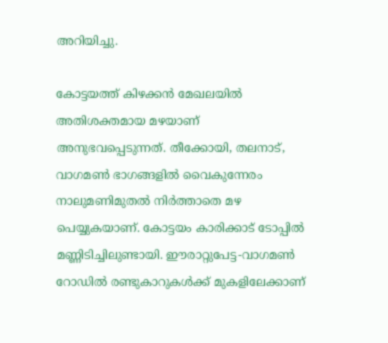അറിയിച്ചു.

കോട്ടയത്ത് കിഴക്കൻ മേഖലയിൽ അതിശക്തമായ മഴയാണ് അനുഭവപ്പെടുന്നത്. തീക്കോയി, തലനാട്, വാഗമൺ ഭാഗങ്ങളിൽ വൈകുന്നേരം നാലുമണിമുതൽ നിർത്താതെ മഴ പെയ്യുകയാണ്. കോട്ടയം കാരിക്കാട് ടോപ്പിൽ മണ്ണിടിച്ചിലുണ്ടായി. ഈരാറ്റുപേട്ട-വാഗമൺ റോഡിൽ രണ്ടുകാറുകൾക്ക് മുകളിലേക്കാണ്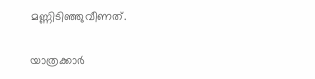മണ്ണിടിഞ്ഞുവീണത്.

യാത്രക്കാർ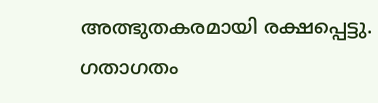അത്ഭുതകരമായി രക്ഷപ്പെട്ടു. ഗതാഗതം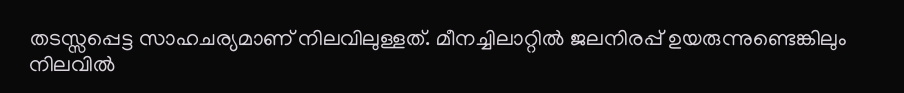തടസ്സപ്പെട്ട സാഹചര്യമാണ് നിലവിലുള്ളത്. മീനച്ചിലാറ്റിൽ ജലനിരപ്പ് ഉയരുന്നുണ്ടെങ്കിലും നിലവിൽ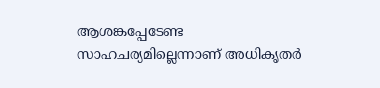ആശങ്കപ്പേടേണ്ട സാഹചര്യമില്ലെന്നാണ് അധികൃതർ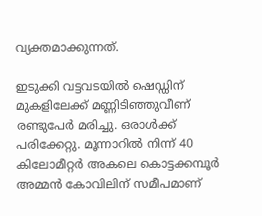വ്യക്തമാക്കുന്നത്.

ഇടുക്കി വട്ടവടയിൽ ഷെഡ്ഡിന് മുകളിലേക്ക് മണ്ണിടിഞ്ഞുവീണ് രണ്ടുപേർ മരിച്ചു. ഒരാൾക്ക് പരിക്കേറ്റു. മൂന്നാറിൽ നിന്ന് 40 കിലോമീറ്റർ അകലെ കൊട്ടക്കമ്പൂർ അമ്മൻ കോവിലിന് സമീപമാണ്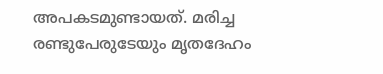അപകടമുണ്ടായത്. മരിച്ച രണ്ടുപേരുടേയും മൃതദേഹം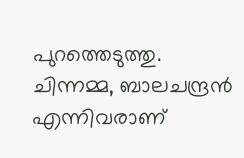പുറത്തെടുത്തു. ചിന്നമ്മ, ബാലചന്ദ്രൻ എന്നിവരാണ്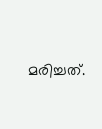മരിച്ചത്.